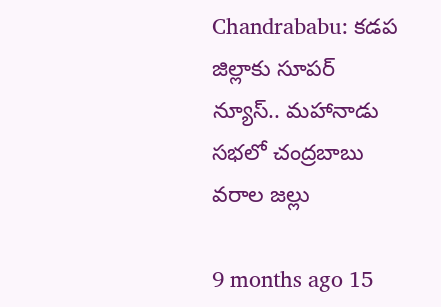Chandrababu: కడప జిల్లాకు సూపర్ న్యూస్.. మహానాడు సభలో చంద్రబాబు వరాల జల్లు

9 months ago 15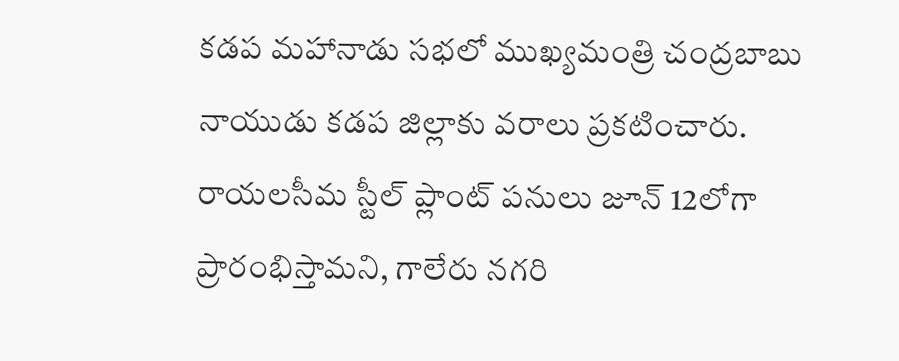కడప మహానాడు సభలో ముఖ్యమంత్రి చంద్రబాబు నాయుడు కడప జిల్లాకు వరాలు ప్రకటించారు. రాయలసీమ స్టీల్ ప్లాంట్ పనులు జూన్ 12లోగా ప్రారంభిస్తామని, గాలేరు నగరి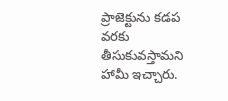ప్రాజెక్టును కడప వరకు తీసుకువస్తామని హామీ ఇచ్చారు.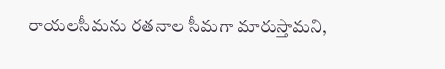రాయలసీమను రతనాల సీమగా మారుస్తామని,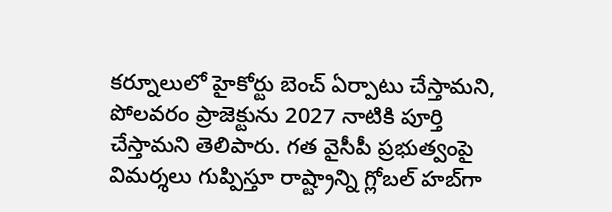కర్నూలులో హైకోర్టు బెంచ్ ఏర్పాటు చేస్తామని, పోలవరం ప్రాజెక్టును 2027 నాటికి పూర్తి చేస్తామని తెలిపారు. గత వైసీపీ ప్రభుత్వంపై విమర్శలు గుప్పిస్తూ రాష్ట్రాన్ని గ్లోబల్ హబ్‌గా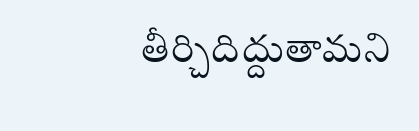తీర్చిదిద్దుతామని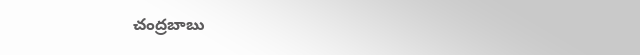చంద్రబాబు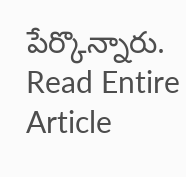పేర్కొన్నారు.
Read Entire Article